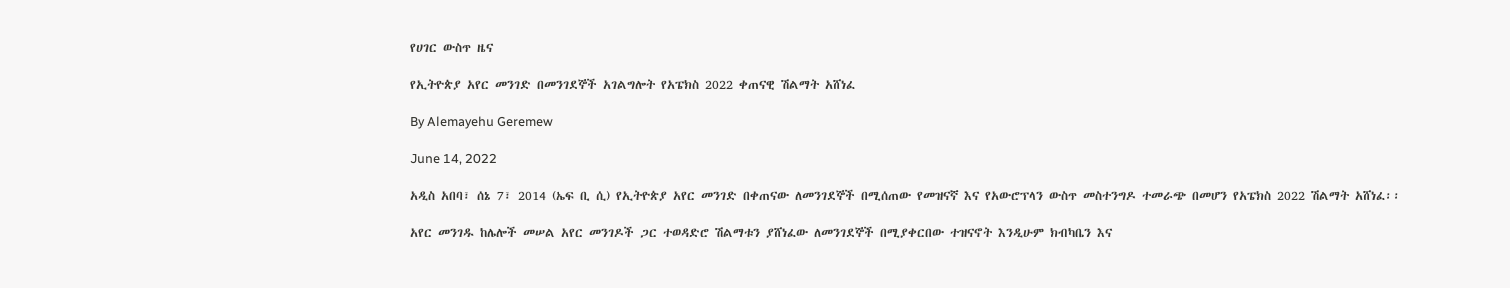የሀገር ውስጥ ዜና

የኢትዮጵያ አየር መንገድ በመንገደኞች አገልግሎት የአፔክስ 2022 ቀጠናዊ ሽልማት አሸነፈ

By Alemayehu Geremew

June 14, 2022

አዲስ አበባ፣ ሰኔ 7፣ 2014 (ኤፍ ቢ ሲ) የኢትዮጵያ አየር መንገድ በቀጠናው ለመንገደኞች በሚሰጠው የመዝናኛ እና የአውሮፕላን ውስጥ መስተንግዶ ተመራጭ በመሆን የአፔክስ 2022 ሽልማት አሸነፈ፡፡

አየር መንገዱ ከሌሎች መሠል አየር መንገዶች ጋር ተወዳድሮ ሽልማቱን ያሸነፈው ለመንገደኞች በሚያቀርበው ተዝናኖት እንዲሁም ክብካቤን እና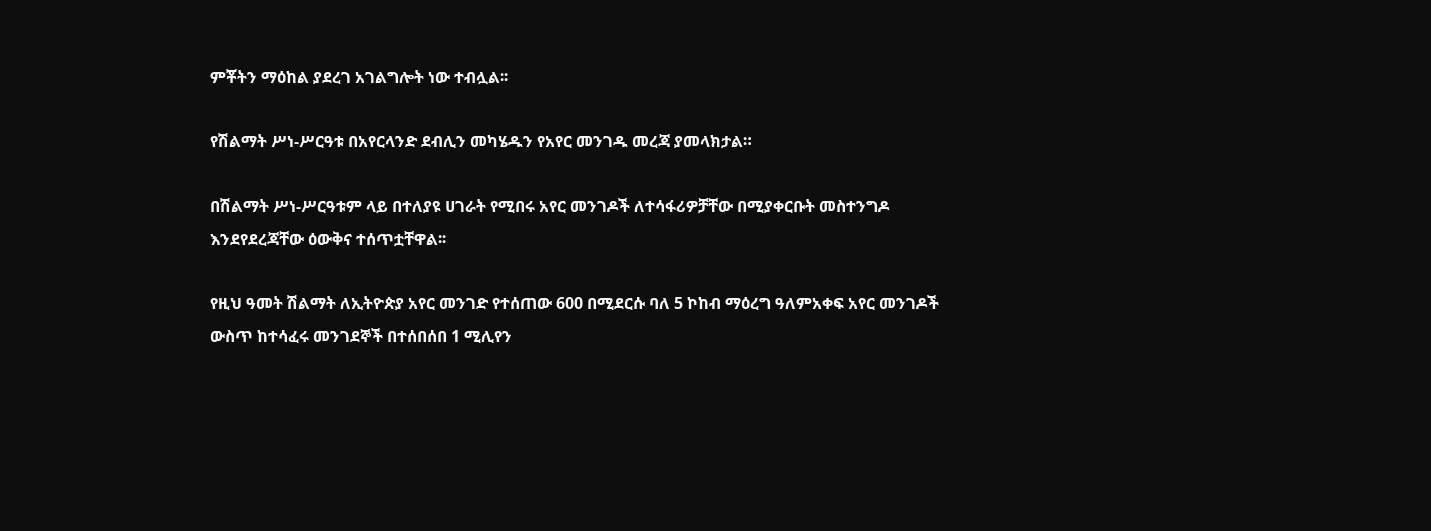ምቾትን ማዕከል ያደረገ አገልግሎት ነው ተብሏል፡፡

የሽልማት ሥነ-ሥርዓቱ በአየርላንድ ደብሊን መካሄዱን የአየር መንገዱ መረጃ ያመላክታል።

በሽልማት ሥነ-ሥርዓቱም ላይ በተለያዩ ሀገራት የሚበሩ አየር መንገዶች ለተሳፋሪዎቻቸው በሚያቀርቡት መስተንግዶ እንደየደረጃቸው ዕውቅና ተሰጥቷቸዋል፡፡

የዚህ ዓመት ሽልማት ለኢትዮጵያ አየር መንገድ የተሰጠው 600 በሚደርሱ ባለ 5 ኮከብ ማዕረግ ዓለምአቀፍ አየር መንገዶች ውስጥ ከተሳፈሩ መንገደኞች በተሰበሰበ 1 ሚሊየን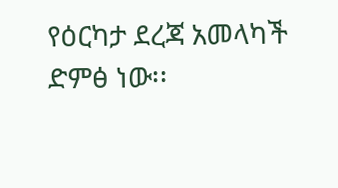የዕርካታ ደረጃ አመላካች ድምፅ ነው፡፡